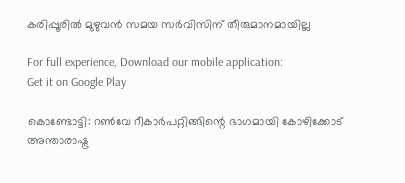കരിപ്പൂരില്‍ മുഴുവന്‍ സമയ സര്‍വിസിന് തീരുമാനമായില്ല

For full experience, Download our mobile application:
Get it on Google Play

കൊണ്ടോട്ടി: റണ്‍വേ റീകാര്‍പറ്റിങ്ങിന്റെ ഭാഗമായി കോഴിക്കോട് അന്താരാഷ്ട്ര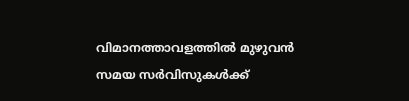വിമാനത്താവളത്തില്‍ മുഴുവന്‍ സമയ സര്‍വിസുകള്‍ക്ക്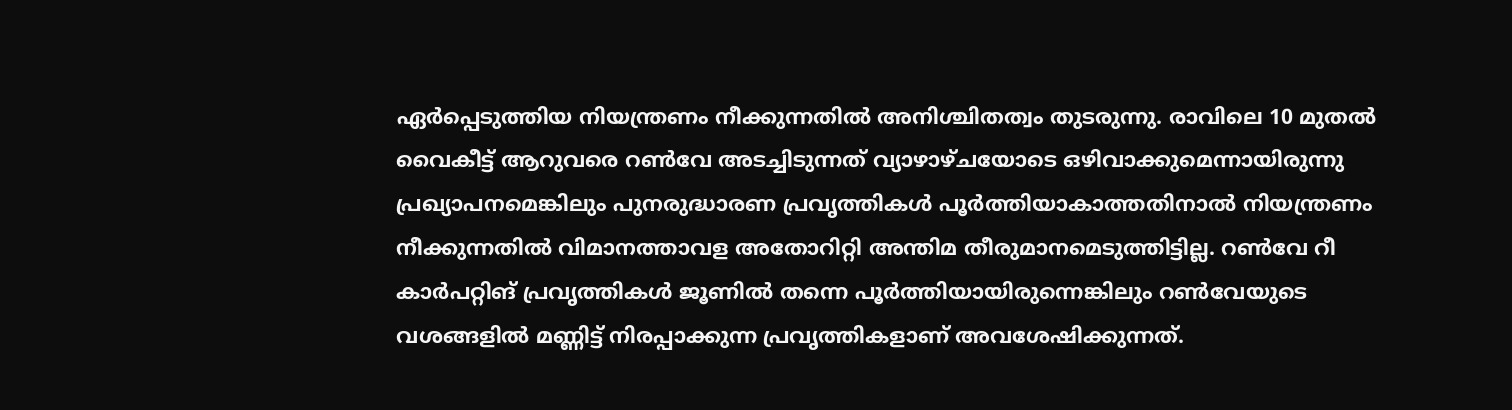ഏര്‍പ്പെടുത്തിയ നിയന്ത്രണം നീക്കുന്നതില്‍ അനിശ്ചിതത്വം തുടരുന്നു. രാവിലെ 10 മുതല്‍ വൈകീട്ട് ആറുവരെ റണ്‍വേ അടച്ചിടുന്നത് വ്യാഴാഴ്ചയോടെ ഒഴിവാക്കുമെന്നായിരുന്നു പ്രഖ്യാപനമെങ്കിലും പുനരുദ്ധാരണ പ്രവൃത്തികള്‍ പൂര്‍ത്തിയാകാത്തതിനാല്‍ നിയന്ത്രണം നീക്കുന്നതില്‍ വിമാനത്താവള അതോറിറ്റി അന്തിമ തീരുമാനമെടുത്തിട്ടില്ല. റണ്‍വേ റീ കാര്‍പറ്റിങ് പ്രവൃത്തികള്‍ ജൂണിൽ തന്നെ പൂര്‍ത്തിയായിരുന്നെങ്കിലും റണ്‍വേയുടെ വശങ്ങളില്‍ മണ്ണിട്ട് നിരപ്പാക്കുന്ന പ്രവൃത്തികളാണ് അവശേഷിക്കുന്നത്.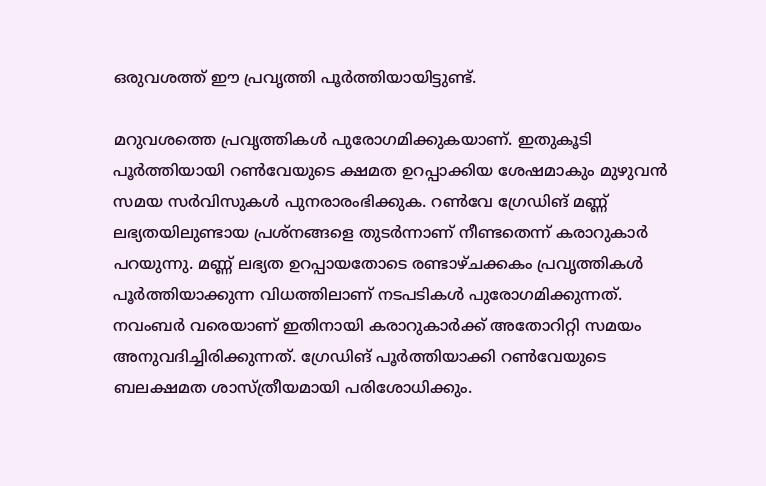ഒരുവശത്ത് ഈ പ്രവൃത്തി പൂര്‍ത്തിയായിട്ടുണ്ട്.

മറുവശത്തെ പ്രവൃത്തികള്‍ പുരോഗമിക്കുകയാണ്. ഇതുകൂടി പൂര്‍ത്തിയായി റണ്‍വേയുടെ ക്ഷമത ഉറപ്പാക്കിയ ശേഷമാകും മുഴുവന്‍ സമയ സര്‍വിസുകള്‍ പുനരാരംഭിക്കുക. റണ്‍വേ ഗ്രേഡിങ് മണ്ണ് ലഭ്യതയിലുണ്ടായ പ്രശ്‌നങ്ങളെ തുടര്‍ന്നാണ് നീണ്ടതെന്ന് കരാറുകാര്‍ പറയുന്നു. മണ്ണ് ലഭ്യത ഉറപ്പായതോടെ രണ്ടാഴ്ചക്കകം പ്രവൃത്തികള്‍ പൂര്‍ത്തിയാക്കുന്ന വിധത്തിലാണ് നടപടികള്‍ പുരോഗമിക്കുന്നത്. നവംബര്‍ വരെയാണ് ഇതിനായി കരാറുകാര്‍ക്ക് അതോറിറ്റി സമയം അനുവദിച്ചിരിക്കുന്നത്. ഗ്രേഡിങ് പൂര്‍ത്തിയാക്കി റണ്‍വേയുടെ ബലക്ഷമത ശാസ്ത്രീയമായി പരിശോധിക്കും.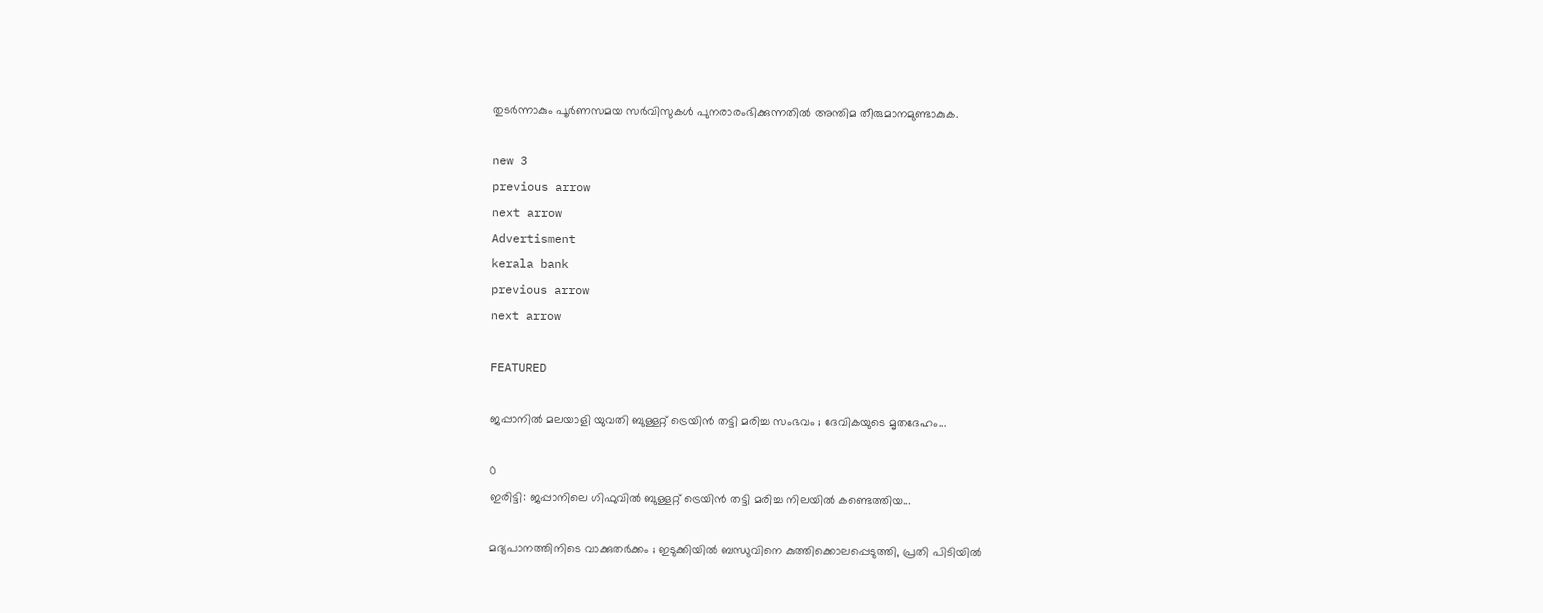തുടര്‍ന്നാകും പൂര്‍ണസമയ സര്‍വിസുകള്‍ പുനരാരംഭിക്കുന്നതില്‍ അന്തിമ തീരുമാനമുണ്ടാകുക.

new 3
previous arrow
next arrow
Advertisment
kerala bank
previous arrow
next arrow

FEATURED

ജപ്പാനിൽ മലയാളി യുവതി ബുള്ളറ്റ് ട്രെയിൻ തട്ടി മരിച്ച സംഭവം ; ദേവികയുടെ മൃതദേഹം...

0
ഇരിട്ടി: ജപ്പാനിലെ ഗിഫുവിൽ ബുള്ളറ്റ് ട്രെയിൻ തട്ടി മരിച്ച നിലയിൽ കണ്ടെത്തിയ...

മദ്യപാനത്തിനിടെ വാക്കുതർക്കം ; ഇടുക്കിയിൽ ബന്ധുവിനെ കുത്തിക്കൊലപ്പെടുത്തി, പ്രതി പിടിയിൽ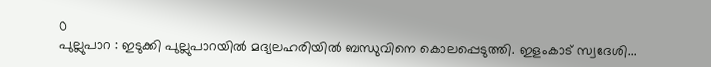0
പുല്ലുപാറ : ഇടുക്കി പുല്ലുപാറയിൽ മദ്യലഹരിയിൽ ബന്ധുവിനെ കൊലപ്പെടുത്തി. ഇളംകാട് സ്വദേശി...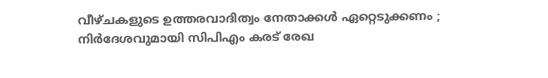വീഴ്ചകളുടെ ഉത്തരവാദിത്വം നേതാക്കൾ ഏറ്റെടുക്കണം ; നിർദേശവുമായി സിപിഎം കരട് രേഖ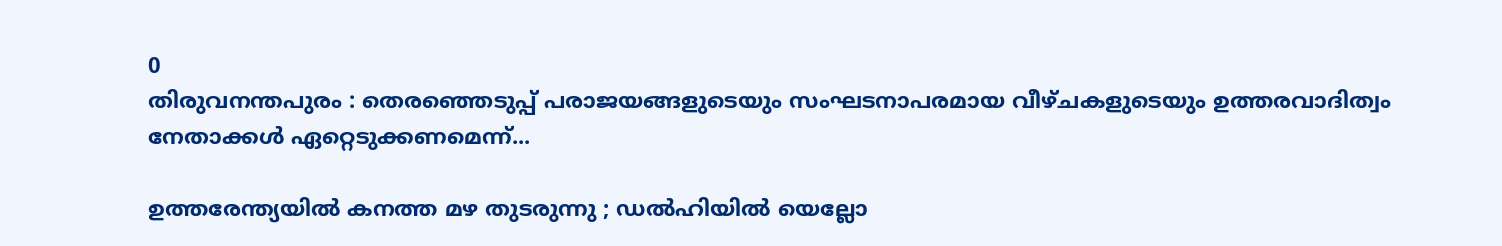0
തിരുവനന്തപുരം : തെരഞ്ഞെടുപ്പ് പരാജയങ്ങളുടെയും സംഘടനാപരമായ വീഴ്ചകളുടെയും ഉത്തരവാദിത്വം നേതാക്കൾ ഏറ്റെടുക്കണമെന്ന്...

ഉത്തരേന്ത്യയിൽ കനത്ത മഴ തുടരുന്നു ; ഡൽഹിയിൽ യെല്ലോ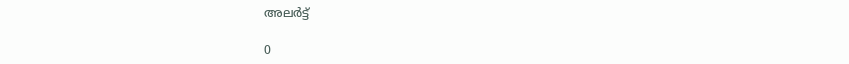അലർട്ട്

0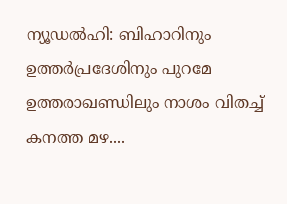ന്യൂഡൽഹി: ബിഹാറിനും ഉത്തർപ്രദേശിനും പുറമേ ഉത്തരാഖണ്ഡിലും നാശം വിതച്ച് കനത്ത മഴ....